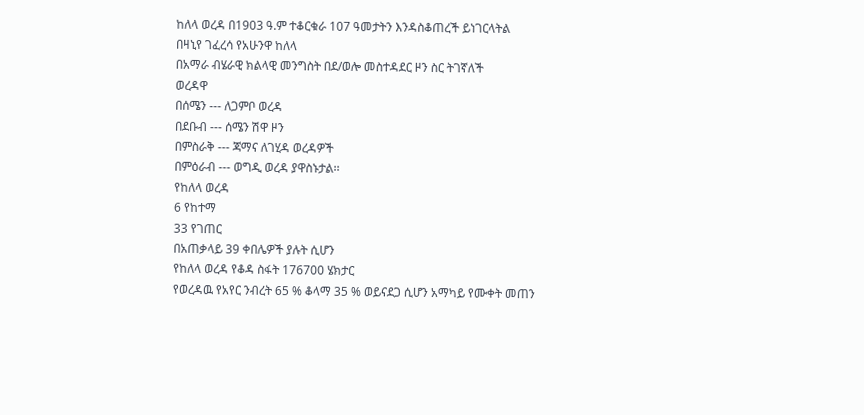ከለላ ወረዳ በ1903 ዓ.ም ተቆርቁራ 107 ዓመታትን እንዳስቆጠረች ይነገርላትል
በዛኒየ ገፈረሳ የአሁንዋ ከለላ
በአማራ ብሄራዊ ክልላዊ መንግስት በደ/ወሎ መስተዳደር ዞን ስር ትገኛለች
ወረዳዋ
በሰሜን --- ለጋምቦ ወረዳ
በደቡብ --- ሰሜን ሽዋ ዞን
በምስራቅ --- ጃማና ለገሂዳ ወረዳዎች
በምዕራብ --- ወግዲ ወረዳ ያዋስኑታል፡፡
የከለላ ወረዳ
6 የከተማ
33 የገጠር
በአጠቃላይ 39 ቀበሌዎች ያሉት ሲሆን
የከለላ ወረዳ የቆዳ ስፋት 176700 ሄክታር
የወረዳዉ የአየር ንብረት 65 % ቆላማ 35 % ወይናደጋ ሲሆን አማካይ የሙቀት መጠን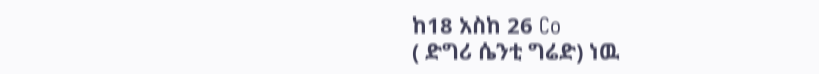ከ18 አስከ 26 Co
( ድግሪ ሴንቲ ግሬድ) ነዉ